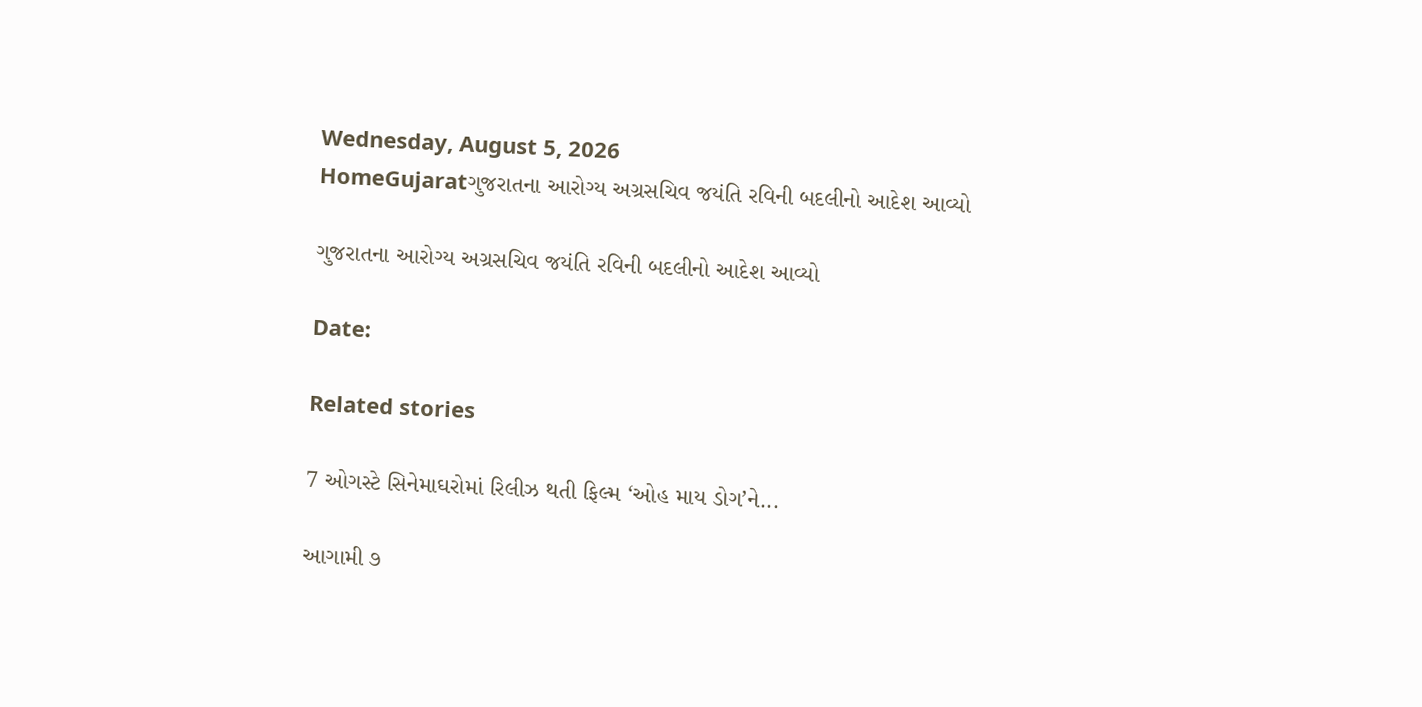Wednesday, August 5, 2026
HomeGujaratગુજરાતના આરોગ્ય અગ્રસચિવ જયંતિ રવિની બદલીનો આદેશ આવ્યો

ગુજરાતના આરોગ્ય અગ્રસચિવ જયંતિ રવિની બદલીનો આદેશ આવ્યો

Date:

Related stories

7 ઓગસ્ટે સિનેમાઘરોમાં રિલીઝ થતી ફિલ્મ ‘ઓહ માય ડોગ’ને...

આગામી ૭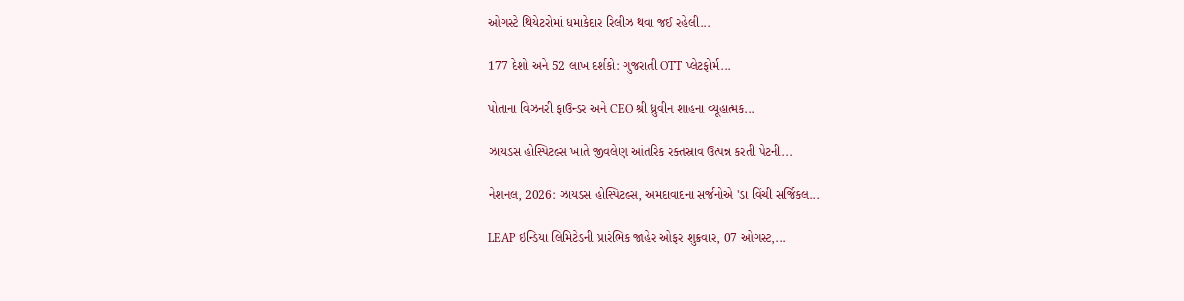ઓગસ્ટે થિયેટરોમાં ધમાકેદાર રિલીઝ થવા જઈ રહેલી...

177 દેશો અને 52 લાખ દર્શકો: ગુજરાતી OTT પ્લેટફોર્મ...

પોતાના વિઝનરી ફાઉન્ડર અને CEO શ્રી ધ્રુવીન શાહના વ્યૂહાત્મક...

ઝાયડસ હોસ્પિટલ્સ ખાતે જીવલેણ આંતરિક રક્તસ્રાવ ઉત્પન્ન કરતી પેટની...

નેશનલ, 2026: ઝાયડસ હોસ્પિટલ્સ, અમદાવાદના સર્જનોએ 'ડા વિંચી સર્જિકલ...

LEAP ઇન્ડિયા લિમિટેડની પ્રારંભિક જાહેર ઓફર શુક્રવાર, 07 ઓગસ્ટ,...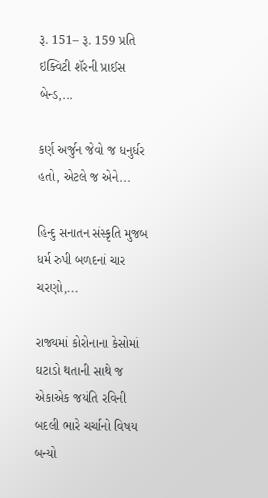રૂ. 151– રૂ. 159 પ્રતિ ઇક્વિટી શૅરની પ્રાઈસ બેન્ડ,...

કર્ણ અર્જુન જેવો જ ધનુર્ધર હતો, એટલે જ એને...

હિન્દુ સનાતન સંસ્કૃતિ મુજબ ધર્મ રુપી બળદનાં ચાર ચરણો,...

રાજ્યમાં કોરોનાના કેસોમાં ઘટાડો થતાની સાથે જ એકાએક જયંતિ રવિની બદલી ભારે ચર્ચાનો વિષય બન્યો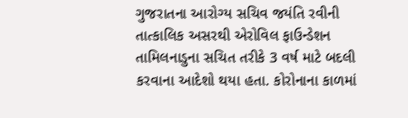ગુજરાતના આરોગ્ય સચિવ જયંતિ રવીની તાત્કાલિક અસરથી એરોવિલ ફાઉન્ડેશન તામિલનાડુના સચિત તરીકે 3 વર્ષ માટે બદલી કરવાના આદેશો થયા હતા. કોરોનાના કાળમાં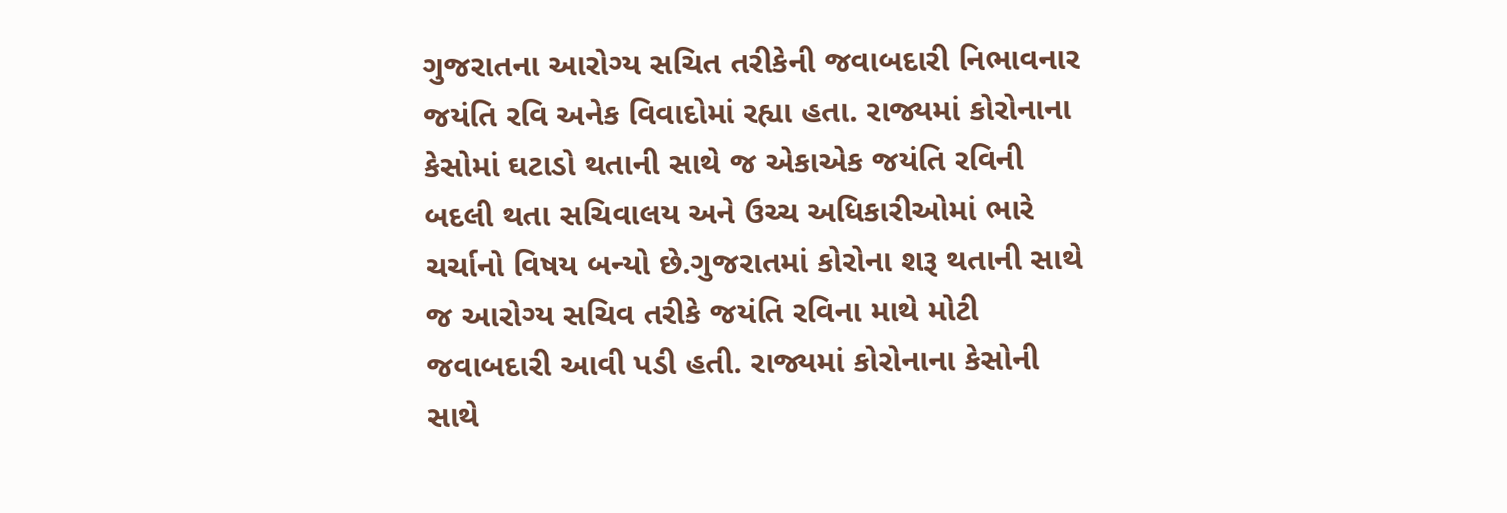ગુજરાતના આરોગ્ય સચિત તરીકેની જવાબદારી નિભાવનાર જયંતિ રવિ અનેક વિવાદોમાં રહ્યા હતા. રાજ્યમાં કોરોનાના કેસોમાં ઘટાડો થતાની સાથે જ એકાએક જયંતિ રવિની બદલી થતા સચિવાલય અને ઉચ્ચ અધિકારીઓમાં ભારે ચર્ચાનો વિષય બન્યો છે.ગુજરાતમાં કોરોના શરૂ થતાની સાથે જ આરોગ્ય સચિવ તરીકે જયંતિ રવિના માથે મોટી જવાબદારી આવી પડી હતી. રાજ્યમાં કોરોનાના કેસોની સાથે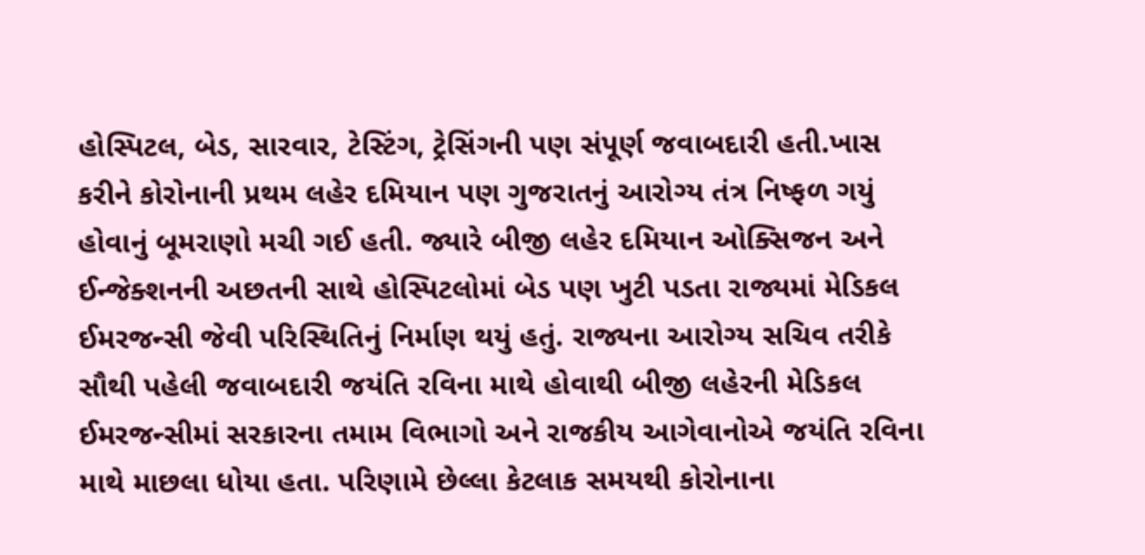હોસ્પિટલ, બેડ, સારવાર, ટેસ્ટિંગ, ટ્રેસિંગની પણ સંપૂર્ણ જવાબદારી હતી.ખાસ કરીને કોરોનાની પ્રથમ લહેર દમિયાન પણ ગુજરાતનું આરોગ્ય તંત્ર નિષ્ફળ ગયું હોવાનું બૂમરાણો મચી ગઈ હતી. જ્યારે બીજી લહેર દમિયાન ઓક્સિજન અને ઈન્જેક્શનની અછતની સાથે હોસ્પિટલોમાં બેડ પણ ખુટી પડતા રાજ્યમાં મેડિકલ ઈમરજન્સી જેવી પરિસ્થિતિનું નિર્માણ થયું હતું. રાજ્યના આરોગ્ય સચિવ તરીકે સૌથી પહેલી જવાબદારી જયંતિ રવિના માથે હોવાથી બીજી લહેરની મેડિકલ ઈમરજન્સીમાં સરકારના તમામ વિભાગો અને રાજકીય આગેવાનોએ જયંતિ રવિના માથે માછલા ધોયા હતા. પરિણામે છેલ્લા કેટલાક સમયથી કોરોનાના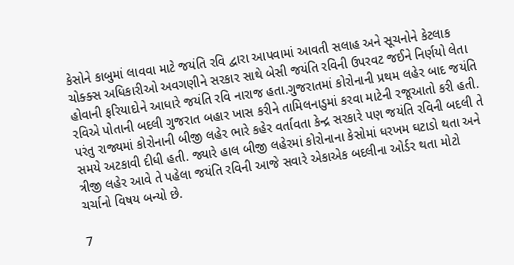કેસોને કાબુમાં લાવવા માટે જયંતિ રવિ દ્વારા આપવામાં આવતી સલાહ અને સૂચનોને કેટલાક ચોક્ક્સ અધિકારીઓ અવગણીને સરકાર સાથે બેસી જયંતિ રવિની ઉપરવટ જઈને નિર્ણયો લેતા હોવાની ફરિયાદોને આધારે જયંતિ રવિ નારાજ હતા.ગુજરાતમાં કોરોનાની પ્રથમ લહેર બાદ જયંતિ રવિએ પોતાની બદલી ગુજરાત બહાર ખાસ કરીને તામિલનાડુમાં કરવા માટેની રજૂઆતો કરી હતી. પરંતુ રાજ્યમાં કોરોનાની બીજી લહેર ભારે કહેર વર્તાવતા કેન્દ્ર સરકારે પણ જયંતિ રવિની બદલી તે સમયે અટકાવી દીધી હતી. જ્યારે હાલ બીજી લહેરમાં કોરોનાના કેસોમાં ધરખમ ઘટાડો થતા અને ત્રીજી લહેર આવે તે પહેલા જયંતિ રવિની આજે સવારે એકાએક બદલીના ઓર્ડર થતા મોટો ચર્ચાનો વિષય બન્યો છે.

7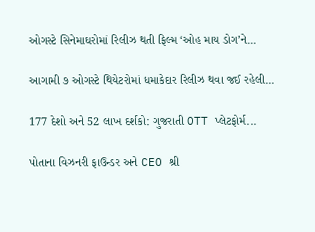ઓગસ્ટે સિનેમાઘરોમાં રિલીઝ થતી ફિલ્મ ‘ઓહ માય ડોગ’ને...

આગામી ૭ ઓગસ્ટે થિયેટરોમાં ધમાકેદાર રિલીઝ થવા જઈ રહેલી...

177 દેશો અને 52 લાખ દર્શકો: ગુજરાતી OTT પ્લેટફોર્મ...

પોતાના વિઝનરી ફાઉન્ડર અને CEO શ્રી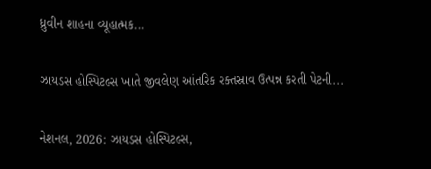ધ્રુવીન શાહના વ્યૂહાત્મક...

ઝાયડસ હોસ્પિટલ્સ ખાતે જીવલેણ આંતરિક રક્તસ્રાવ ઉત્પન્ન કરતી પેટની...

નેશનલ, 2026: ઝાયડસ હોસ્પિટલ્સ,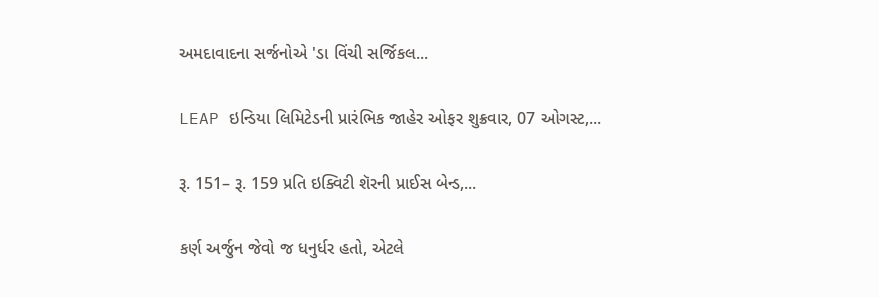અમદાવાદના સર્જનોએ 'ડા વિંચી સર્જિકલ...

LEAP ઇન્ડિયા લિમિટેડની પ્રારંભિક જાહેર ઓફર શુક્રવાર, 07 ઓગસ્ટ,...

રૂ. 151– રૂ. 159 પ્રતિ ઇક્વિટી શૅરની પ્રાઈસ બેન્ડ,...

કર્ણ અર્જુન જેવો જ ધનુર્ધર હતો, એટલે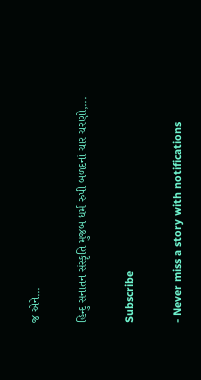જ એને...

હિન્દુ સનાતન સંસ્કૃતિ મુજબ ધર્મ રુપી બળદનાં ચાર ચરણો,...

Subscribe

- Never miss a story with notifications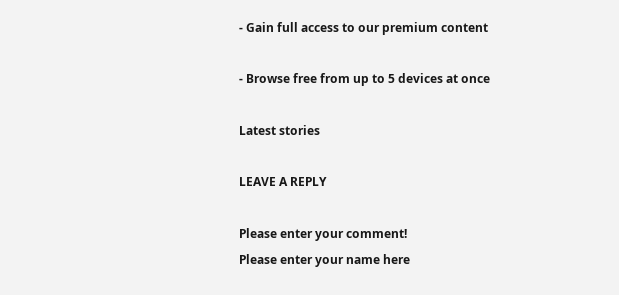- Gain full access to our premium content

- Browse free from up to 5 devices at once

Latest stories

LEAVE A REPLY

Please enter your comment!
Please enter your name here